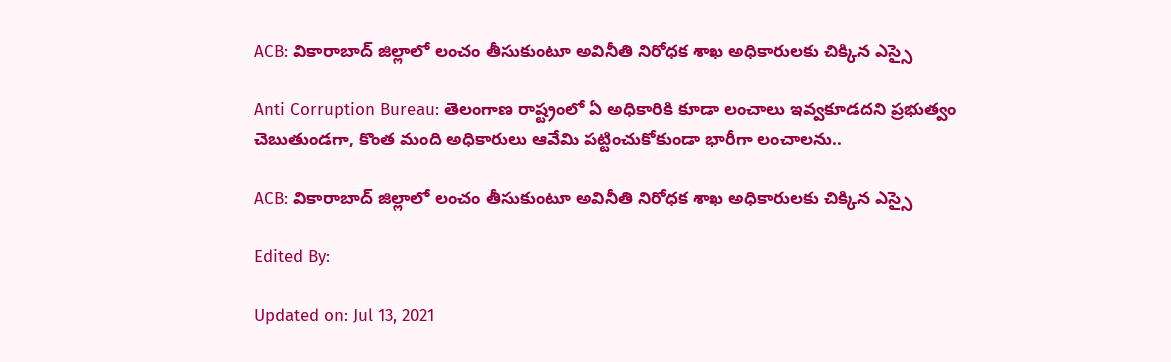ACB: వికారాబాద్‌ జిల్లాలో లంచం తీసుకుంటూ అవినీతి నిరోధక శాఖ అధికారులకు చిక్కిన ఎస్సై

Anti Corruption Bureau: తెలంగాణ రాష్ట్రంలో ఏ అధికారికి కూడా లంచాలు ఇవ్వకూడదని ప్రభుత్వం చెబుతుండగా, కొంత మంది అధికారులు ఆవేమి పట్టించుకోకుండా భారీగా లంచాలను..

ACB: వికారాబాద్‌ జిల్లాలో లంచం తీసుకుంటూ అవినీతి నిరోధక శాఖ అధికారులకు చిక్కిన ఎస్సై

Edited By:

Updated on: Jul 13, 2021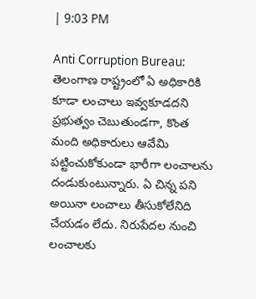| 9:03 PM

Anti Corruption Bureau: తెలంగాణ రాష్ట్రంలో ఏ అధికారికి కూడా లంచాలు ఇవ్వకూడదని ప్రభుత్వం చెబుతుండగా, కొంత మంది అధికారులు ఆవేమి పట్టించుకోకుండా భారీగా లంచాలను దండుకుంటున్నారు. ఏ చిన్న పని అయినా లంచాలు తీసుకోలేనిది చేయడం లేదు. నిరుపేదల నుంచి లంచాలకు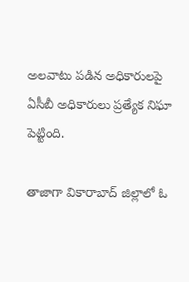అలవాటు పడిన అధికారులపై ఏసీబీ అధికారులు ప్రత్యేక నిఘా పెట్టింది.

తాజాగా వికారాబాద్‌ జిల్లాలో ఓ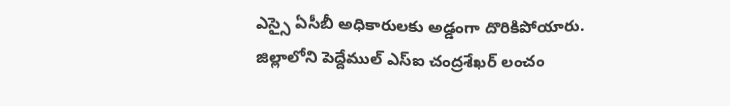ఎస్సై ఏసీబీ అధికారులకు అడ్డంగా దొరికిపోయారు. జిల్లాలోని పెద్దేముల్‌ ఎస్‌ఐ చంద్రశేఖర్‌ లంచం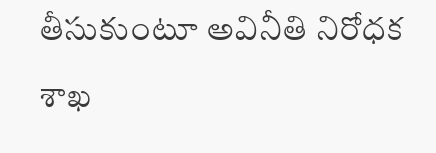తీసుకుంటూ అవినీతి నిరోధక శాఖ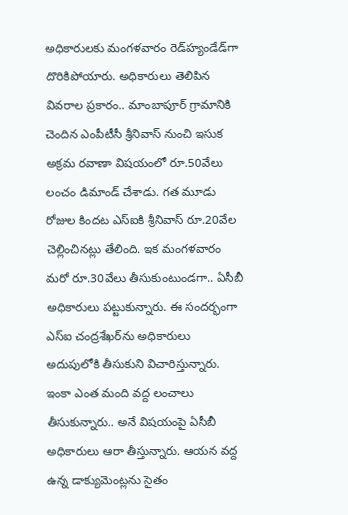అధికారులకు మంగళవారం రెడ్‌హ్యండేడ్‌గా దొరికిపోయారు. అధికారులు తెలిపిన వివరాల ప్రకారం.. మాంబాపూర్‌ గ్రామానికి చెందిన ఎంపీటీసీ శ్రీనివాస్‌ నుంచి ఇసుక అక్రమ రవాణా విషయంలో రూ.50వేలు లంచం డిమాండ్‌ చేశాడు. గత మూడు రోజుల కిందట ఎస్‌ఐకి శ్రీనివాస్‌ రూ.20వేల చెల్లించినట్లు తేలింది. ఇక మంగళవారం మరో రూ.30వేలు తీసుకుంటుండగా.. ఏసీబీ అధికారులు పట్టుకున్నారు. ఈ సందర్భంగా ఎస్‌ఐ చంద్రశేఖర్‌ను అధికారులు అదుపులోకి తీసుకుని విచారిస్తున్నారు. ఇంకా ఎంత మంది వద్ద లంచాలు తీసుకున్నారు.. అనే విషయంపై ఏసీబీ అధికారులు ఆరా తీస్తున్నారు. ఆయన వద్ద ఉన్న డాక్యుమెంట్లను సైతం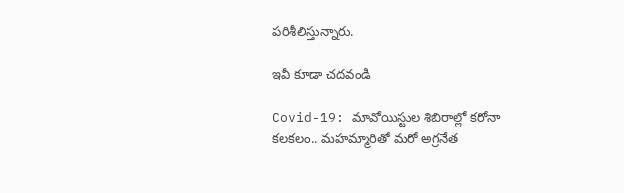పరిశీలిస్తున్నారు.

ఇవీ కూడా చదవండి

Covid-19: మావోయిస్టుల శిబిరాల్లో కరోనా కలకలం.. మహమ్మారితో మరో అగ్రనేత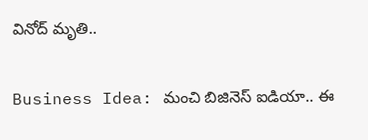వినోద్ మృతి..

Business Idea: మంచి బిజినెస్ ఐడియా.. ఈ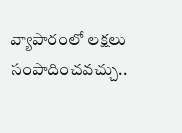వ్యాపారంలో లక్షలు సంపాదించవచ్చు..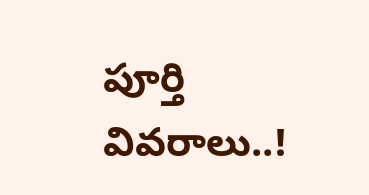పూర్తి వివరాలు..!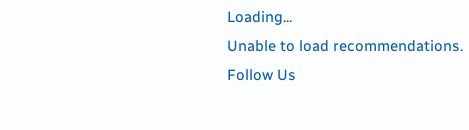Loading...
Unable to load recommendations.
Follow Us